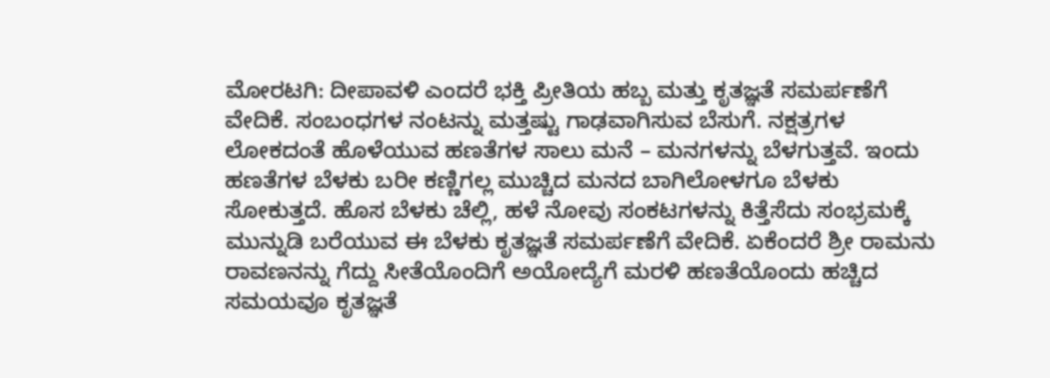ಮೋರಟಗಿ: ದೀಪಾವಳಿ ಎಂದರೆ ಭಕ್ತಿ ಪ್ರೀತಿಯ ಹಬ್ಬ ಮತ್ತು ಕೃತಜ್ಞತೆ ಸಮರ್ಪಣೆಗೆ ವೇದಿಕೆ. ಸಂಬಂಧಗಳ ನಂಟನ್ನು ಮತ್ತಷ್ಟು ಗಾಢವಾಗಿಸುವ ಬೆಸುಗೆ. ನಕ್ಷತ್ರಗಳ ಲೋಕದಂತೆ ಹೊಳೆಯುವ ಹಣತೆಗಳ ಸಾಲು ಮನೆ – ಮನಗಳನ್ನು ಬೆಳಗುತ್ತವೆ. ಇಂದು ಹಣತೆಗಳ ಬೆಳಕು ಬರೀ ಕಣ್ಣಿಗಲ್ಲ ಮುಚ್ಚಿದ ಮನದ ಬಾಗಿಲೋಳಗೂ ಬೆಳಕು ಸೋಕುತ್ತದೆ. ಹೊಸ ಬೆಳಕು ಚೆಲ್ಲಿ, ಹಳೆ ನೋವು ಸಂಕಟಗಳನ್ನು ಕಿತ್ತೆಸೆದು ಸಂಭ್ರಮಕ್ಕೆ ಮುನ್ನುಡಿ ಬರೆಯುವ ಈ ಬೆಳಕು ಕೃತಜ್ಞತೆ ಸಮರ್ಪಣೆಗೆ ವೇದಿಕೆ. ಏಕೆಂದರೆ ಶ್ರೀ ರಾಮನು ರಾವಣನನ್ನು ಗೆದ್ದು ಸೀತೆಯೊಂದಿಗೆ ಅಯೋದ್ಯೆಗೆ ಮರಳಿ ಹಣತೆಯೊಂದು ಹಚ್ಚಿದ ಸಮಯವೂ ಕೃತಜ್ಞತೆ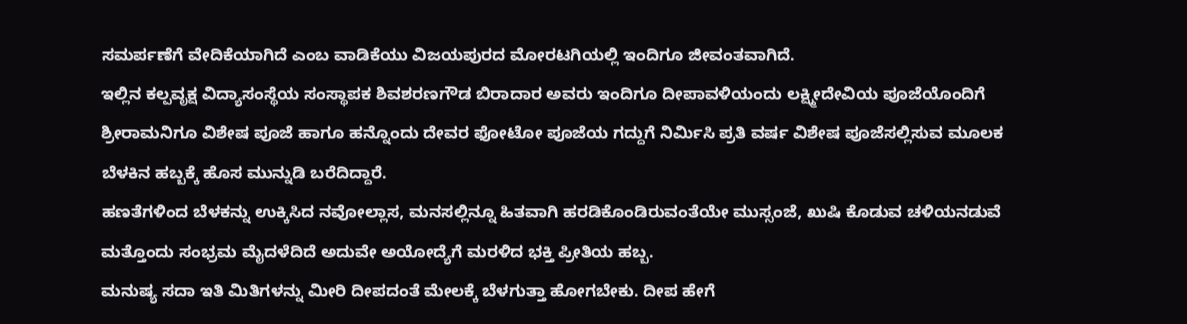ಸಮರ್ಪಣೆಗೆ ವೇದಿಕೆಯಾಗಿದೆ ಎಂಬ ವಾಡಿಕೆಯು ವಿಜಯಪುರದ ಮೋರಟಗಿಯಲ್ಲಿ ಇಂದಿಗೂ ಜೀವಂತವಾಗಿದೆ.
ಇಲ್ಲಿನ ಕಲ್ಪವೃಕ್ಷ ವಿದ್ಯಾಸಂಸ್ಥೆಯ ಸಂಸ್ಥಾಪಕ ಶಿವಶರಣಗೌಡ ಬಿರಾದಾರ ಅವರು ಇಂದಿಗೂ ದೀಪಾವಳಿಯಂದು ಲಕ್ಷ್ಮೀದೇವಿಯ ಪೂಜೆಯೊಂದಿಗೆ ಶ್ರೀರಾಮನಿಗೂ ವಿಶೇಷ ಪೂಜೆ ಹಾಗೂ ಹನ್ನೊಂದು ದೇವರ ಫೋಟೋ ಪೂಜೆಯ ಗದ್ದುಗೆ ನಿರ್ಮಿಸಿ ಪ್ರತಿ ವರ್ಷ ವಿಶೇಷ ಪೂಜೆಸಲ್ಲಿಸುವ ಮೂಲಕ ಬೆಳಕಿನ ಹಬ್ಬಕ್ಕೆ ಹೊಸ ಮುನ್ನುಡಿ ಬರೆದಿದ್ದಾರೆ.
ಹಣತೆಗಳಿಂದ ಬೆಳಕನ್ನು ಉಕ್ಕಿಸಿದ ನವೋಲ್ಲಾಸ, ಮನಸಲ್ಲಿನ್ನೂ ಹಿತವಾಗಿ ಹರಡಿಕೊಂಡಿರುವಂತೆಯೇ ಮುಸ್ಸಂಜೆ, ಖುಷಿ ಕೊಡುವ ಚಳಿಯನಡುವೆ ಮತ್ತೊಂದು ಸಂಭ್ರಮ ಮೈದಳೆದಿದೆ ಅದುವೇ ಅಯೋದ್ಯೆಗೆ ಮರಳಿದ ಭಕ್ತಿ ಪ್ರೀತಿಯ ಹಬ್ಬ.
ಮನುಷ್ಯ ಸದಾ ಇತಿ ಮಿತಿಗಳನ್ನು ಮೀರಿ ದೀಪದಂತೆ ಮೇಲಕ್ಕೆ ಬೆಳಗುತ್ತಾ ಹೋಗಬೇಕು. ದೀಪ ಹೇಗೆ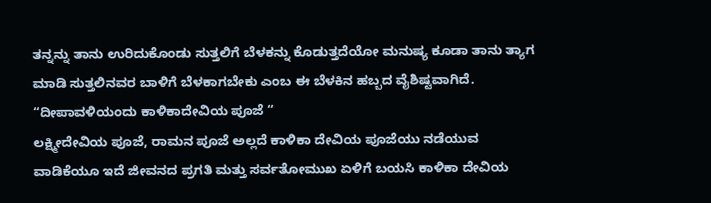ತನ್ನನ್ನು ತಾನು ಉರಿದುಕೊಂಡು ಸುತ್ತಲಿಗೆ ಬೆಳಕನ್ನು ಕೊಡುತ್ತದೆಯೋ ಮನುಷ್ಯ ಕೂಡಾ ತಾನು ತ್ಯಾಗ ಮಾಡಿ ಸುತ್ತಲಿನವರ ಬಾಳಿಗೆ ಬೆಳಕಾಗಬೇಕು ಎಂಬ ಈ ಬೆಳಕಿನ ಹಬ್ಬದ ವೈಶಿಷ್ಟವಾಗಿದೆ.
“ದೀಪಾವಳಿಯಂದು ಕಾಳಿಕಾದೇವಿಯ ಪೂಜೆ “
ಲಕ್ಷ್ಮೀದೇವಿಯ ಪೂಜೆ, ರಾಮನ ಪೂಜೆ ಅಲ್ಲದೆ ಕಾಳಿಕಾ ದೇವಿಯ ಪೂಜೆಯು ನಡೆಯುವ ವಾಡಿಕೆಯೂ ಇದೆ ಜೀವನದ ಪ್ರಗತಿ ಮತ್ತು ಸರ್ವತೋಮುಖ ಏಳಿಗೆ ಬಯಸಿ ಕಾಳಿಕಾ ದೇವಿಯ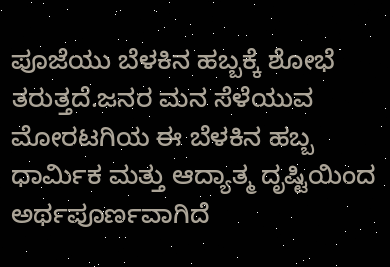ಪೂಜೆಯು ಬೆಳಕಿನ ಹಬ್ಬಕ್ಕೆ ಶೋಭೆ ತರುತ್ತದೆ.ಜನರ ಮನ ಸೆಳೆಯುವ ಮೋರಟಗಿಯ ಈ ಬೆಳಕಿನ ಹಬ್ಬ ಧಾರ್ಮಿಕ ಮತ್ತು ಆದ್ಯಾತ್ಮ ದೃಷ್ಟಿಯಿಂದ ಅರ್ಥಪೂರ್ಣವಾಗಿದೆ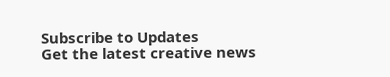Subscribe to Updates
Get the latest creative news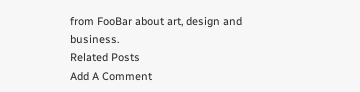from FooBar about art, design and business.
Related Posts
Add A Comment